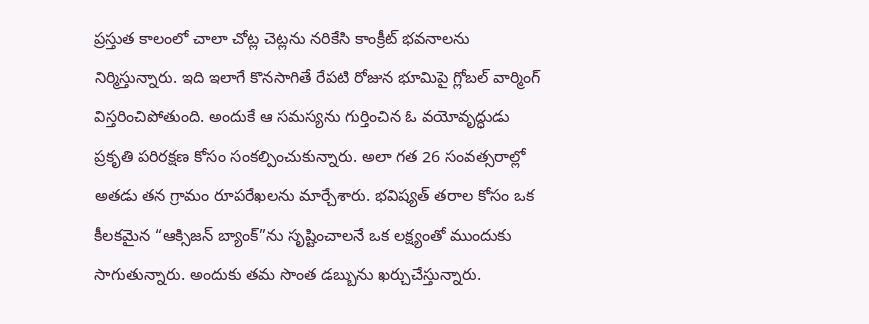ప్రస్తుత కాలంలో చాలా చోట్ల చెట్లను నరికేసి కాంక్రీట్ భవనాలను నిర్మిస్తున్నారు. ఇది ఇలాగే కొనసాగితే రేపటి రోజున భూమిపై గ్లోబల్ వార్మింగ్ విస్తరించిపోతుంది. అందుకే ఆ సమస్యను గుర్తించిన ఓ వయోవృద్ధుడు ప్రకృతి పరిరక్షణ కోసం సంకల్పించుకున్నారు. అలా గత 26 సంవత్సరాల్లో అతడు తన గ్రామం రూపరేఖలను మార్చేశారు. భవిష్యత్ తరాల కోసం ఒక కీలకమైన “ఆక్సిజన్ బ్యాంక్”ను సృష్టించాలనే ఒక లక్ష్యంతో ముందుకు సాగుతున్నారు. అందుకు తమ సొంత డబ్బును ఖర్చుచేస్తున్నారు.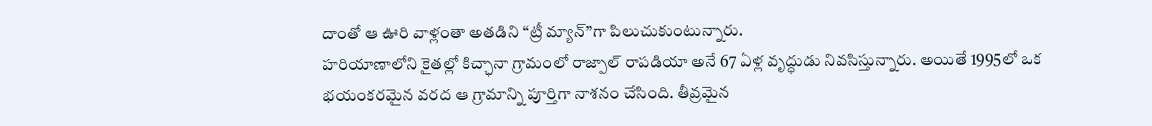దాంతో ఆ ఊరి వాళ్లంతా అతడిని “ట్రీ మ్యాన్”గా పిలుచుకుంటున్నారు.
హరియాణాలోని కైతల్లో కిచ్ఛానా గ్రామంలో రాజ్పాల్ రాపడియా అనే 67 ఏళ్ల వృద్ధుడు నివసిస్తున్నారు. అయితే 1995లో ఒక భయంకరమైన వరద ఆ గ్రామాన్ని పూర్తిగా నాశనం చేసింది. తీవ్రమైన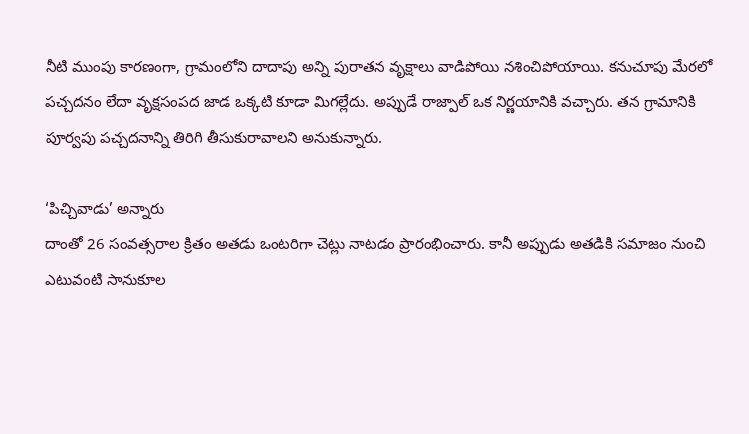నీటి ముంపు కారణంగా, గ్రామంలోని దాదాపు అన్ని పురాతన వృక్షాలు వాడిపోయి నశించిపోయాయి. కనుచూపు మేరలో పచ్చదనం లేదా వృక్షసంపద జాడ ఒక్కటి కూడా మిగల్లేదు. అప్పుడే రాజ్పాల్ ఒక నిర్ణయానికి వచ్చారు. తన గ్రామానికి పూర్వపు పచ్చదనాన్ని తిరిగి తీసుకురావాలని అనుకున్నారు.

‘పిచ్చివాడు’ అన్నారు
దాంతో 26 సంవత్సరాల క్రితం అతడు ఒంటరిగా చెట్లు నాటడం ప్రారంభించారు. కానీ అప్పుడు అతడికి సమాజం నుంచి ఎటువంటి సానుకూల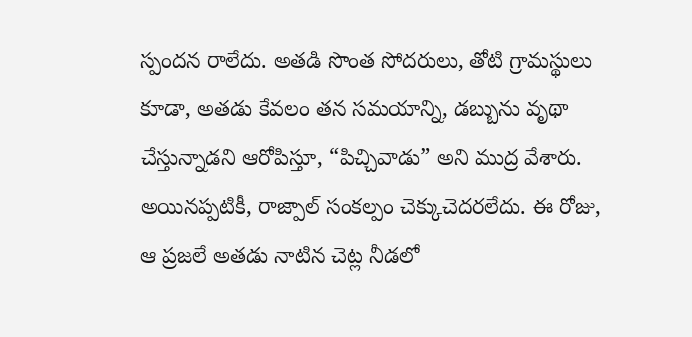స్పందన రాలేదు. అతడి సొంత సోదరులు, తోటి గ్రామస్థులు కూడా, అతడు కేవలం తన సమయాన్ని, డబ్బును వృథా చేస్తున్నాడని ఆరోపిస్తూ, “పిచ్చివాడు” అని ముద్ర వేశారు. అయినప్పటికీ, రాజ్పాల్ సంకల్పం చెక్కుచెదరలేదు. ఈ రోజు, ఆ ప్రజలే అతడు నాటిన చెట్ల నీడలో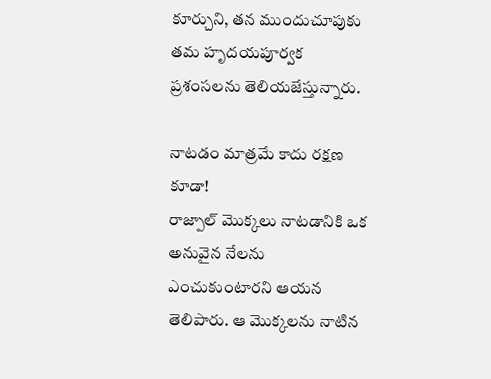కూర్చుని, తన ముందుచూపుకు తమ హృదయపూర్వక ప్రశంసలను తెలియజేస్తున్నారు.

నాటడం మాత్రమే కాదు రక్షణ కూడా!
రాజ్పాల్ మొక్కలు నాటడానికి ఒక అనువైన నేలను ఎంచుకుంటారని ఆయన తెలిపారు. ఆ మొక్కలను నాటిన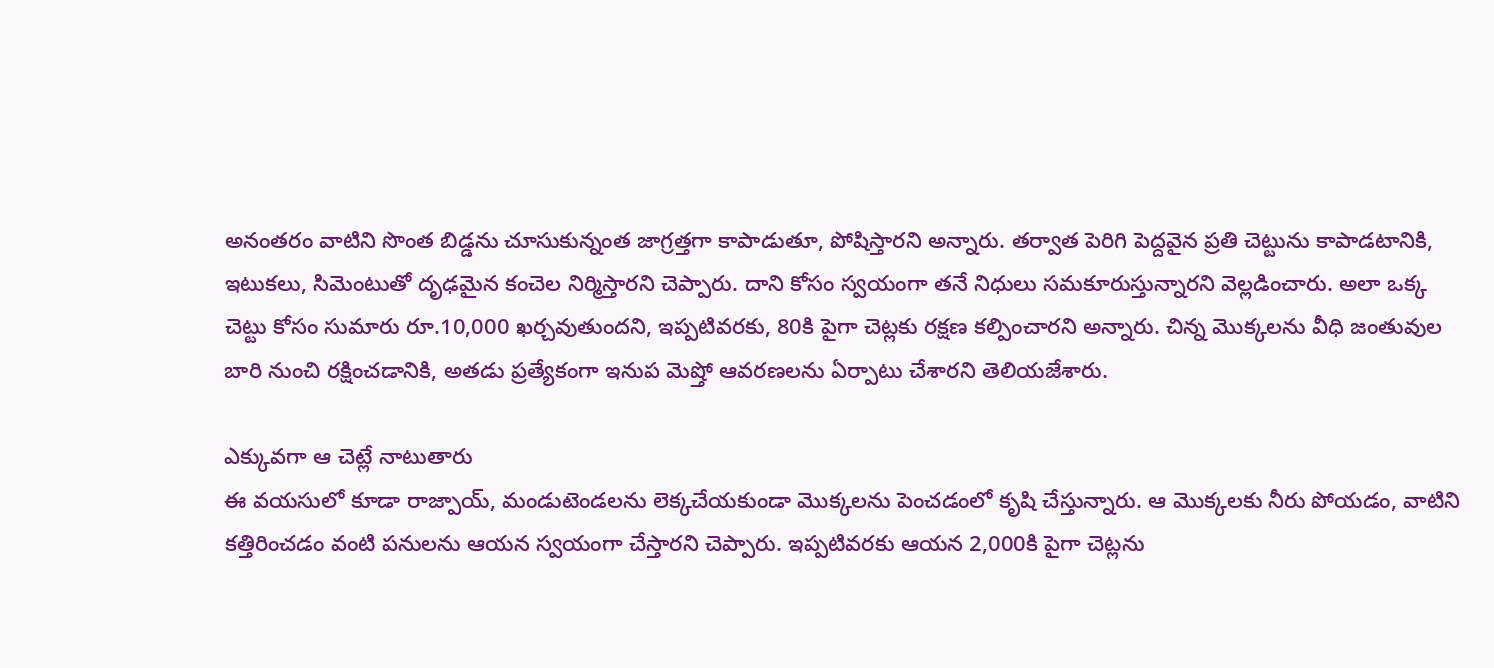అనంతరం వాటిని సొంత బిడ్డను చూసుకున్నంత జాగ్రత్తగా కాపాడుతూ, పోషిస్తారని అన్నారు. తర్వాత పెరిగి పెద్దవైన ప్రతి చెట్టును కాపాడటానికి, ఇటుకలు, సిమెంటుతో దృఢమైన కంచెల నిర్మిస్తారని చెప్పారు. దాని కోసం స్వయంగా తనే నిధులు సమకూరుస్తున్నారని వెల్లడించారు. అలా ఒక్క చెట్టు కోసం సుమారు రూ.10,000 ఖర్చవుతుందని, ఇప్పటివరకు, 80కి పైగా చెట్లకు రక్షణ కల్పించారని అన్నారు. చిన్న మొక్కలను వీధి జంతువుల బారి నుంచి రక్షించడానికి, అతడు ప్రత్యేకంగా ఇనుప మెష్తో ఆవరణలను ఏర్పాటు చేశారని తెలియజేశారు.

ఎక్కువగా ఆ చెట్లే నాటుతారు
ఈ వయసులో కూడా రాజ్పాయ్, మండుటెండలను లెక్కచేయకుండా మొక్కలను పెంచడంలో కృషి చేస్తున్నారు. ఆ మొక్కలకు నీరు పోయడం, వాటిని కత్తిరించడం వంటి పనులను ఆయన స్వయంగా చేస్తారని చెప్పారు. ఇప్పటివరకు ఆయన 2,000కి పైగా చెట్లను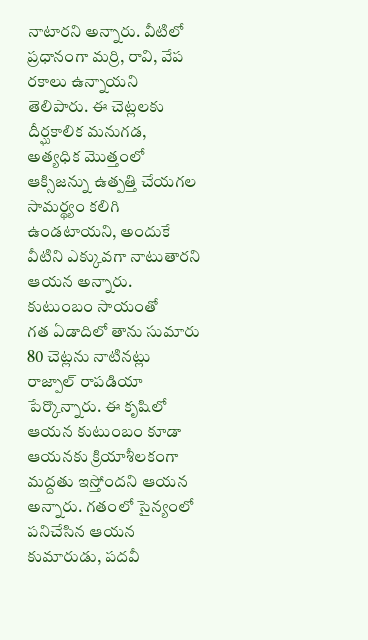నాటారని అన్నారు. వీటిలో ప్రధానంగా మర్రి, రావి, వేప రకాలు ఉన్నాయని తెలిపారు. ఈ చెట్లలకు దీర్ఘకాలిక మనుగడ, అత్యధిక మొత్తంలో ఆక్సిజన్ను ఉత్పత్తి చేయగల సామర్థ్యం కలిగి ఉండటాయని, అందుకే వీటిని ఎక్కువగా నాటుతారని ఆయన అన్నారు.
కుటుంబం సాయంతో
గత ఏడాదిలో తాను సుమారు 80 చెట్లను నాటినట్లు రాజ్పాల్ రాపడియా పేర్కొన్నారు. ఈ కృషిలో ఆయన కుటుంబం కూడా ఆయనకు క్రియాశీలకంగా మద్దతు ఇస్తోందని ఆయన అన్నారు. గతంలో సైన్యంలో పనిచేసిన ఆయన కుమారుడు, పదవీ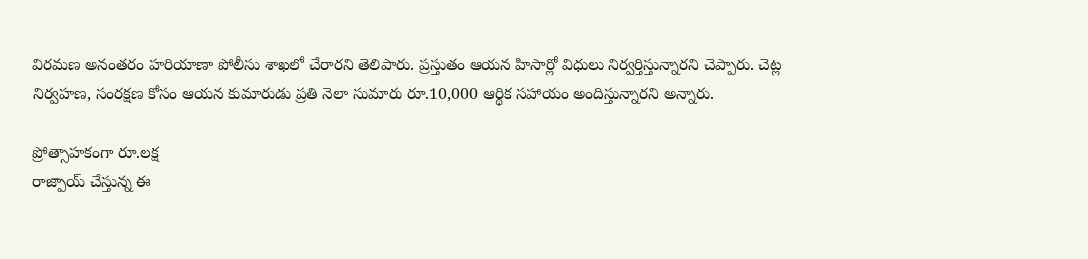విరమణ అనంతరం హరియాణా పోలీసు శాఖలో చేరారని తెలిపారు. ప్రస్తుతం ఆయన హిసార్లో విధులు నిర్వర్తిస్తున్నారని చెప్పారు. చెట్ల నిర్వహణ, సంరక్షణ కోసం ఆయన కుమారుడు ప్రతి నెలా సుమారు రూ.10,000 ఆర్థిక సహాయం అందిస్తున్నారని అన్నారు.

ప్రోత్సాహకంగా రూ.లక్ష
రాజ్పాయ్ చేస్తున్న ఈ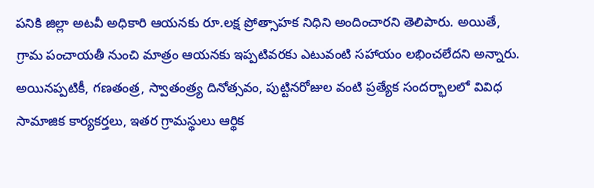పనికి జిల్లా అటవీ అధికారి ఆయనకు రూ.లక్ష ప్రోత్సాహక నిధిని అందించారని తెలిపారు. అయితే, గ్రామ పంచాయతీ నుంచి మాత్రం ఆయనకు ఇప్పటివరకు ఎటువంటి సహాయం లభించలేదని అన్నారు. అయినప్పటికీ, గణతంత్ర, స్వాతంత్ర్య దినోత్సవం, పుట్టినరోజుల వంటి ప్రత్యేక సందర్భాలలో వివిధ సామాజిక కార్యకర్తలు, ఇతర గ్రామస్థులు ఆర్థిక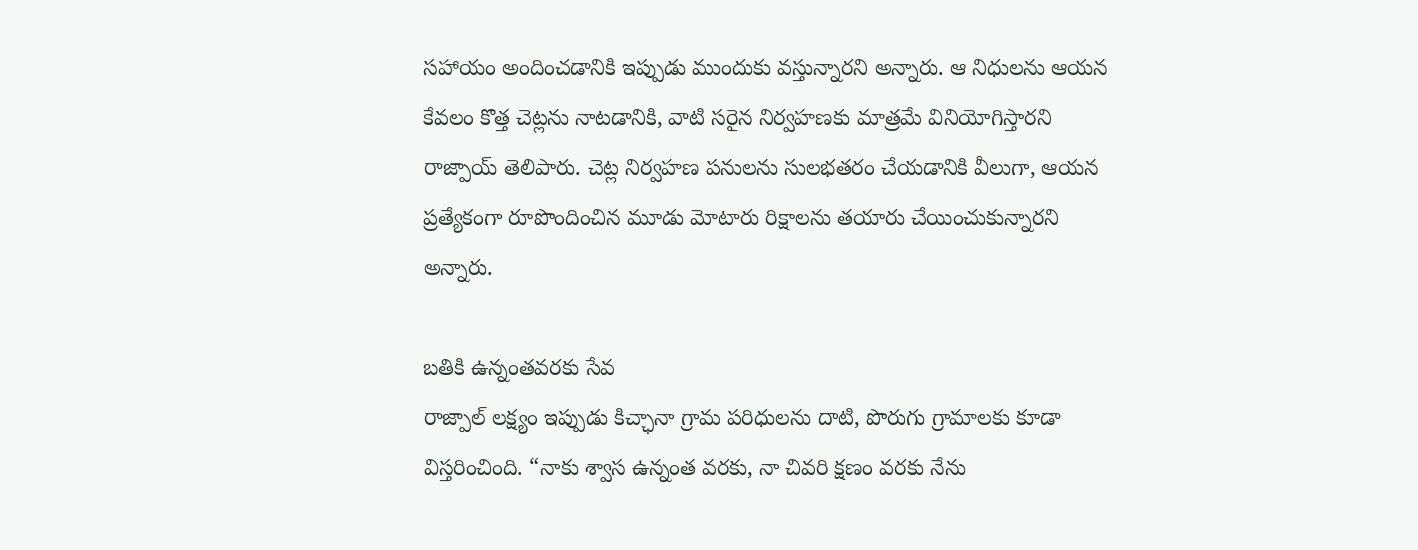సహాయం అందించడానికి ఇప్పుడు ముందుకు వస్తున్నారని అన్నారు. ఆ నిధులను ఆయన కేవలం కొత్త చెట్లను నాటడానికి, వాటి సరైన నిర్వహణకు మాత్రమే వినియోగిస్తారని రాజ్పాయ్ తెలిపారు. చెట్ల నిర్వహణ పనులను సులభతరం చేయడానికి వీలుగా, ఆయన ప్రత్యేకంగా రూపొందించిన మూడు మోటారు రిక్షాలను తయారు చేయించుకున్నారని అన్నారు.

బతికి ఉన్నంతవరకు సేవ
రాజ్పాల్ లక్ష్యం ఇప్పుడు కిచ్ఛానా గ్రామ పరిధులను దాటి, పొరుగు గ్రామాలకు కూడా విస్తరించింది. “నాకు శ్వాస ఉన్నంత వరకు, నా చివరి క్షణం వరకు నేను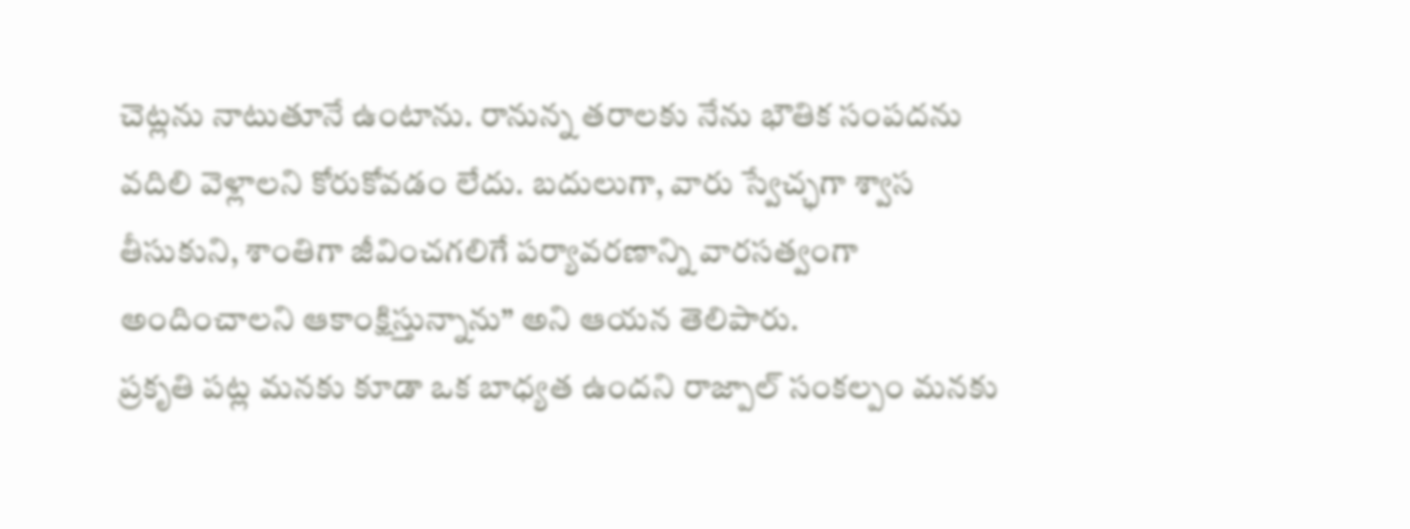చెట్లను నాటుతూనే ఉంటాను. రానున్న తరాలకు నేను భౌతిక సంపదను వదిలి వెళ్లాలని కోరుకోవడం లేదు. బదులుగా, వారు స్వేచ్ఛగా శ్వాస తీసుకుని, శాంతిగా జీవించగలిగే పర్యావరణాన్ని వారసత్వంగా అందించాలని ఆకాంక్షిస్తున్నాను” అని ఆయన తెలిపారు.
ప్రకృతి పట్ల మనకు కూడా ఒక బాధ్యత ఉందని రాజ్పాల్ సంకల్పం మనకు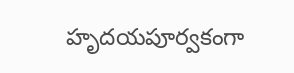హృదయపూర్వకంగా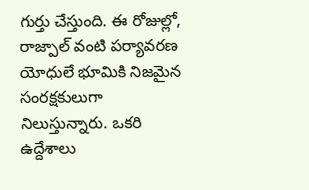గుర్తు చేస్తుంది. ఈ రోజుల్లో, రాజ్పాల్ వంటి పర్యావరణ యోధులే భూమికి నిజమైన సంరక్షకులుగా నిలుస్తున్నారు. ఒకరి ఉద్దేశాలు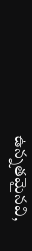ఉన్నతమైనవి,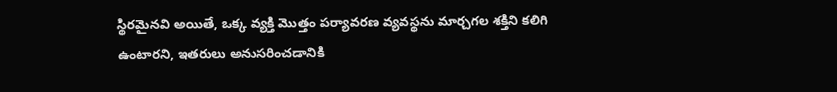స్థిరమైనవి అయితే, ఒక్క వ్యక్తి మొత్తం పర్యావరణ వ్యవస్థను మార్చగల శక్తిని కలిగి ఉంటారని, ఇతరులు అనుసరించడానికి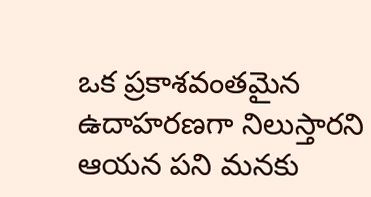ఒక ప్రకాశవంతమైన ఉదాహరణగా నిలుస్తారని ఆయన పని మనకు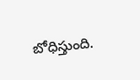బోధిస్తుంది.